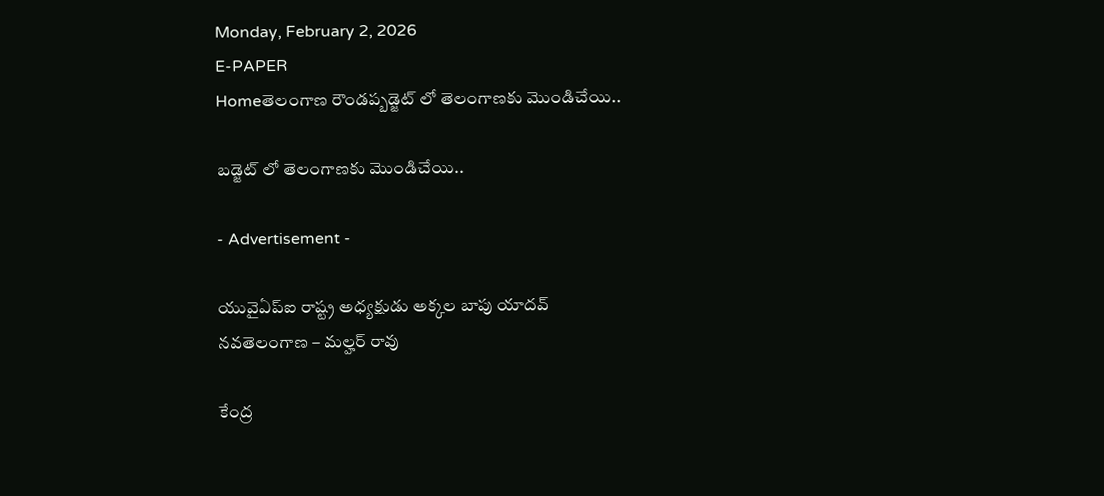Monday, February 2, 2026
E-PAPER
Homeతెలంగాణ రౌండప్బడ్జెట్ లో తెలంగాణకు మొండిచేయి..

బడ్జెట్ లో తెలంగాణకు మొండిచేయి..

- Advertisement -

యువైఏప్ఐ రాష్ట్ర అధ్యక్షుడు అక్కల బాపు యాదవ్
నవతెలంగాణ – మల్హర్ రావు

కేంద్ర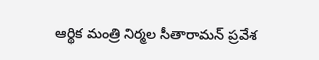ఆర్థిక మంత్రి నిర్మల సీతారామన్ ప్రవేశ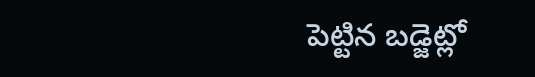పెట్టిన బడ్జెట్లో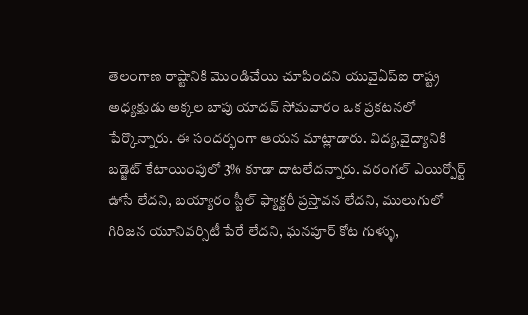తెలంగాణ రాష్టానికి మొండిచేయి చూపిందని యువైఏప్ఐ రాష్ట్ర అధ్యక్షుడు అక్కల బాపు యాదవ్ సోమవారం ఒక ప్రకటనలో పేర్కొన్నారు. ఈ సందర్భంగా ఆయన మాట్లాడారు. విద్య,వైద్యానికి బడ్జెట్ కేటాయింపులో 3% కూడా దాటలేదన్నారు. వరంగల్ ఎయిర్పోర్ట్ ఊసే లేదని, బయ్యారం స్టీల్ ఫ్యాక్టరీ ప్రస్తావన లేదని, ములుగులో గిరిజన యూనివర్సిటీ పేరే లేదని, ఘనపూర్ కోట గుళ్ళు,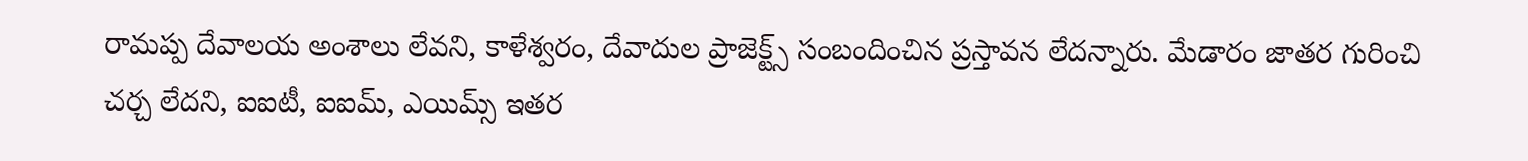రామప్ప దేవాలయ అంశాలు లేవని, కాళేశ్వరం, దేవాదుల ప్రాజెక్ట్స్ సంబందించిన ప్రస్తావన లేదన్నారు. మేడారం జాతర గురించి చర్చ లేదని, ఐఐటీ, ఐఐమ్, ఎయిమ్స్ ఇతర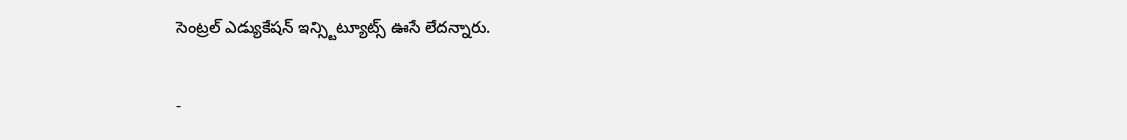సెంట్రల్ ఎడ్యుకేషన్ ఇన్స్టిట్యూట్స్ ఊసే లేదన్నారు.

-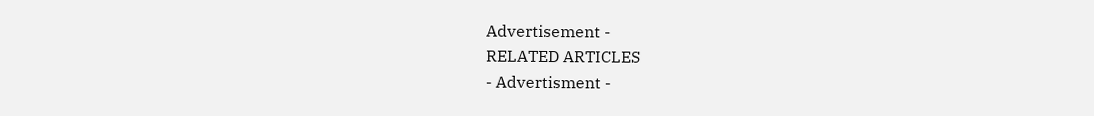Advertisement -
RELATED ARTICLES
- Advertisment -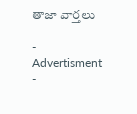తాజా వార్తలు

- Advertisment -